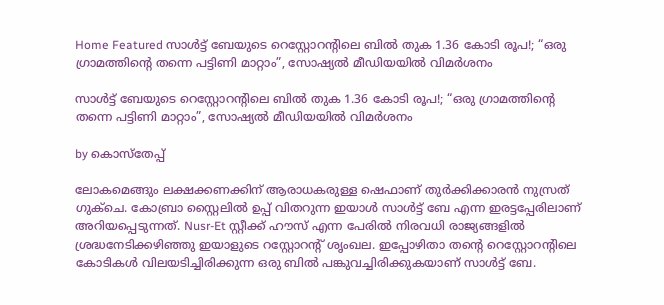Home Featured സാള്‍ട്ട് ബേയുടെ റെസ്റ്റോറന്റിലെ ബില്‍ തുക 1.36 കോടി രൂപ!; “ഒരു ഗ്രാമത്തിന്റെ തന്നെ പട്ടിണി മാറ്റാം”, സോഷ്യല്‍ മീഡിയയില്‍ വിമര്‍ശനം

സാള്‍ട്ട് ബേയുടെ റെസ്റ്റോറന്റിലെ ബില്‍ തുക 1.36 കോടി രൂപ!; “ഒരു ഗ്രാമത്തിന്റെ തന്നെ പട്ടിണി മാറ്റാം”, സോഷ്യല്‍ മീഡിയയില്‍ വിമര്‍ശനം

by കൊസ്‌തേപ്പ്

ലോകമെങ്ങും ലക്ഷക്കണക്കിന് ആരാധകരുള്ള ഷെഫാണ് തുര്‍ക്കിക്കാരന്‍ നുസ്രത് ഗുക്ചെ. കോബ്രാ സ്റ്റൈലില്‍ ഉപ്പ് വിതറുന്ന ഇയാള്‍ സാള്‍ട്ട് ബേ എന്ന ഇരട്ടപ്പേരിലാണ് അറിയപ്പെടുന്നത്. Nusr-Et സ്റ്റീക്ക് ഹൗസ് എന്ന പേരില്‍ നിരവധി രാജ്യങ്ങളില്‍ ശ്രദ്ധനേടിക്കഴിഞ്ഞു ഇയാളുടെ റസ്റ്റോറന്റ് ശൃംഖല. ഇപ്പോഴിതാ തന്റെ റെസ്റ്റോറന്റിലെ കോടികള്‍ വിലയടിച്ചിരിക്കുന്ന ഒരു ബില്‍ പങ്കുവച്ചിരിക്കുകയാണ് സാള്‍ട്ട് ബേ.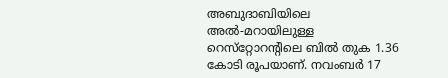അബുദാബിയിലെ അല്‍-മറായിലുള്ള റെസ്‌റ്റോറന്റിലെ ബില്‍ തുക 1.36 കോടി രൂപയാണ്. നവംബര്‍ 17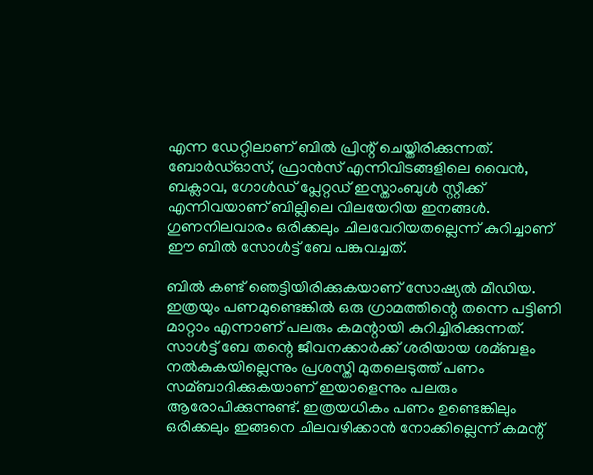എന്ന ഡേറ്റിലാണ് ബില്‍ പ്രിന്റ് ചെയ്തിരിക്കുന്നത്. ബോര്‍ഡ്‌ഓസ്, ഫ്രാന്‍സ് എന്നിവിടങ്ങളിലെ വൈന്‍, ബക്ലാവ, ഗോള്‍ഡ് പ്ലേറ്റഡ് ഇസ്താംബുള്‍ സ്റ്റീക്ക് എന്നിവയാണ് ബില്ലിലെ വിലയേറിയ ഇനങ്ങള്‍. ഗുണനിലവാരം ഒരിക്കലും ചിലവേറിയതല്ലെന്ന് കുറിച്ചാണ് ഈ ബില്‍ സോള്‍ട്ട് ബേ പങ്കുവച്ചത്.

ബില്‍ കണ്ട് ഞെട്ടിയിരിക്കുകയാണ് സോഷ്യല്‍ മീഡിയ. ഇത്രയും പണമുണ്ടെങ്കില്‍ ഒരു ഗ്രാമത്തിന്റെ തന്നെ പട്ടിണി മാറ്റാം എന്നാണ് പലരും കമന്റായി കുറിച്ചിരിക്കുന്നത്. സാള്‍ട്ട് ബേ തന്റെ ജീവനക്കാര്‍ക്ക് ശരിയായ ശമ്ബളം നല്‍കുകയില്ലെന്നും പ്രശസ്തി മുതലെടുത്ത് പണം സമ്ബാദിക്കുകയാണ് ഇയാളെന്നും പലരും ആരോപിക്കുന്നുണ്ട്. ഇത്രയധികം പണം ഉണ്ടെങ്കിലും ഒരിക്കലും ഇങ്ങനെ ചിലവഴിക്കാന്‍ നോക്കില്ലെന്ന് കമന്റ്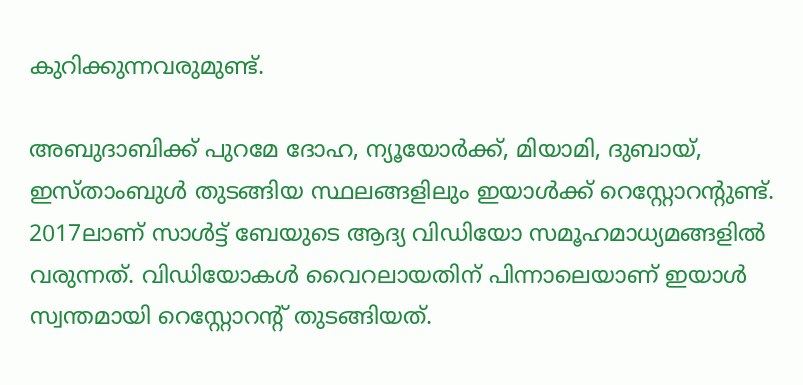കുറിക്കുന്നവരുമുണ്ട്.

അബുദാബിക്ക് പുറമേ ദോഹ, ന്യൂയോര്‍ക്ക്, മിയാമി, ദുബായ്, ഇസ്താംബുള്‍ തുടങ്ങിയ സ്ഥലങ്ങളിലും ഇയാള്‍ക്ക് റെസ്റ്റോറന്റുണ്ട്. 2017ലാണ് സാള്‍ട്ട് ബേയുടെ ആദ്യ വിഡിയോ സമൂഹമാധ്യമങ്ങളില്‍ വരുന്നത്. വിഡിയോകള്‍ വൈറലായതിന് പിന്നാലെയാണ് ഇയാള്‍ സ്വന്തമായി റെസ്റ്റോറന്റ് തുടങ്ങിയത്.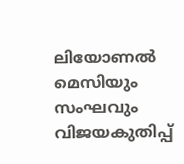ലിയോണല്‍ മെസിയും സംഘവും വിജയകുതിപ്പ്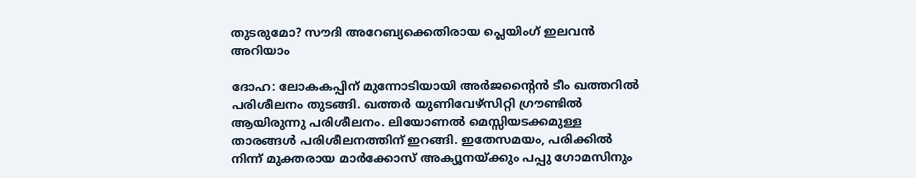തുടരുമോ? സൗദി അറേബ്യക്കെതിരായ പ്ലെയിംഗ് ഇലവന്‍ അറിയാം

ദോഹ: ലോകകപ്പിന് മുന്നോടിയായി അര്‍ജന്റൈന്‍ ടീം ഖത്തറില്‍ പരിശീലനം തുടങ്ങി. ഖത്തര്‍ യുണിവേഴ്‌സിറ്റി ഗ്രൗണ്ടില്‍ ആയിരുന്നു പരിശീലനം. ലിയോണല്‍ മെസ്സിയടക്കമുള്ള താരങ്ങള്‍ പരിശീലനത്തിന് ഇറങ്ങി. ഇതേസമയം, പരിക്കില്‍ നിന്ന് മുക്തരായ മാര്‍ക്കോസ് അക്യൂനയ്ക്കും പപ്പു ഗോമസിനും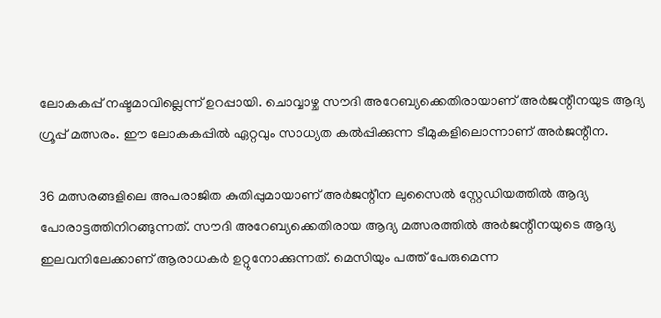ലോകകപ്പ് നഷ്ടമാവില്ലെന്ന് ഉറപ്പായി. ചൊവ്വാഴ്ച സൗദി അറേബ്യക്കെതിരായാണ് അര്‍ജന്റീനയുട ആദ്യ ഗ്രൂപ്പ് മത്സരം. ഈ ലോകകപ്പില്‍ ഏറ്റവും സാധ്യത കല്‍പ്പിക്കുന്ന ടീമുകളിലൊന്നാണ് അര്‍ജന്റീന.

36 മത്സരങ്ങളിലെ അപരാജിത കുതിപ്പുമായാണ് അര്‍ജന്റീന ലുസൈല്‍ സ്റ്റേഡിയത്തില്‍ ആദ്യ പോരാട്ടത്തിനിറങ്ങുന്നത്. സൗദി അറേബ്യക്കെതിരായ ആദ്യ മത്സരത്തില്‍ അര്‍ജന്റീനയുടെ ആദ്യ ഇലവനിലേക്കാണ് ആരാധകര്‍ ഉറ്റുനോക്കുന്നത്. മെസിയും പത്ത് പേരുമെന്ന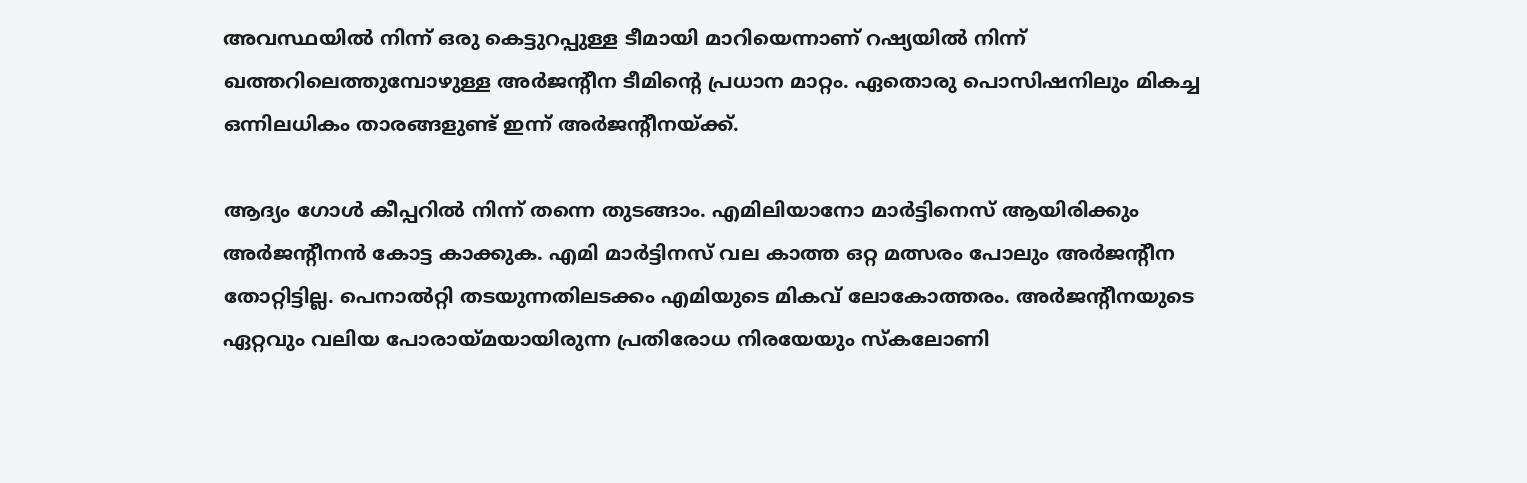അവസ്ഥയില്‍ നിന്ന് ഒരു കെട്ടുറപ്പുള്ള ടീമായി മാറിയെന്നാണ് റഷ്യയില്‍ നിന്ന് ഖത്തറിലെത്തുമ്പോഴുള്ള അര്‍ജന്റീന ടീമിന്റെ പ്രധാന മാറ്റം. ഏതൊരു പൊസിഷനിലും മികച്ച ഒന്നിലധികം താരങ്ങളുണ്ട് ഇന്ന് അര്‍ജന്റീനയ്ക്ക്.

ആദ്യം ഗോള്‍ കീപ്പറില്‍ നിന്ന് തന്നെ തുടങ്ങാം. എമിലിയാനോ മാര്‍ട്ടിനെസ് ആയിരിക്കും അര്‍ജന്റീനന്‍ കോട്ട കാക്കുക. എമി മാര്‍ട്ടിനസ് വല കാത്ത ഒറ്റ മത്സരം പോലും അര്‍ജന്റീന തോറ്റിട്ടില്ല. പെനാല്‍റ്റി തടയുന്നതിലടക്കം എമിയുടെ മികവ് ലോകോത്തരം. അര്‍ജന്റീനയുടെ ഏറ്റവും വലിയ പോരായ്മയായിരുന്ന പ്രതിരോധ നിരയേയും സ്‌കലോണി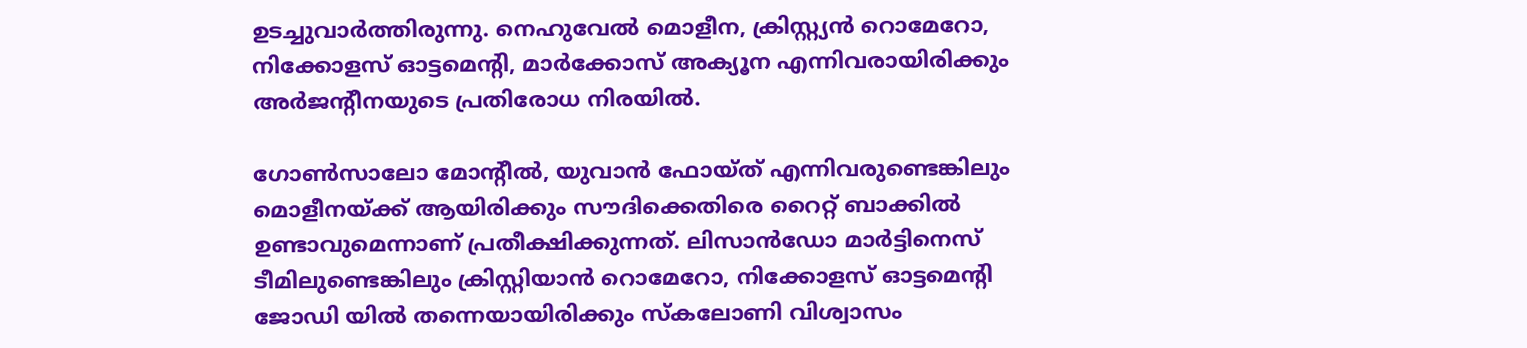ഉടച്ചുവാര്‍ത്തിരുന്നു. നെഹുവേല്‍ മൊളീന, ക്രിസ്റ്റ്യന്‍ റൊമേറോ, നിക്കോളസ് ഓട്ടമെന്റി, മാര്‍ക്കോസ് അക്യൂന എന്നിവരായിരിക്കും അര്‍ജന്റീനയുടെ പ്രതിരോധ നിരയില്‍.

ഗോണ്‍സാലോ മോന്റീല്‍, യുവാന്‍ ഫോയ്ത് എന്നിവരുണ്ടെങ്കിലും മൊളീനയ്ക്ക് ആയിരിക്കും സൗദിക്കെതിരെ റൈറ്റ് ബാക്കില്‍ ഉണ്ടാവുമെന്നാണ് പ്രതീക്ഷിക്കുന്നത്. ലിസാന്‍ഡോ മാര്‍ട്ടിനെസ് ടീമിലുണ്ടെങ്കിലും ക്രിസ്റ്റിയാന്‍ റൊമേറോ, നിക്കോളസ് ഓട്ടമെന്റി ജോഡി യില്‍ തന്നെയായിരിക്കും സ്‌കലോണി വിശ്വാസം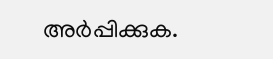അര്‍പ്പിക്കുക.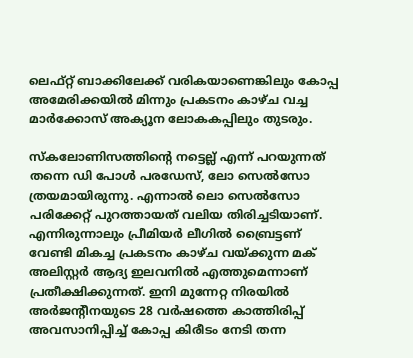ലെഫ്റ്റ് ബാക്കിലേക്ക് വരികയാണെങ്കിലും കോപ്പ അമേരിക്കയില്‍ മിന്നും പ്രകടനം കാഴ്ച വച്ച മാര്‍ക്കോസ് അക്യൂന ലോകകപ്പിലും തുടരും.

സ്‌കലോണിസത്തിന്റെ നട്ടെല്ല് എന്ന് പറയുന്നത് തന്നെ ഡി പോള്‍ പരഡേസ്, ലോ സെല്‍സോ ത്രയമായിരുന്നു. എന്നാല്‍ ലൊ സെല്‍സോ പരിക്കേറ്റ് പുറത്തായത് വലിയ തിരിച്ചടിയാണ്. എന്നിരുന്നാലും പ്രീമിയര്‍ ലീഗില്‍ ബ്രൈട്ടണ് വേണ്ടി മികച്ച പ്രകടനം കാഴ്ച വയ്ക്കുന്ന മക് അലിസ്റ്റര്‍ ആദ്യ ഇലവനില്‍ എത്തുമെന്നാണ് പ്രതീക്ഷിക്കുന്നത്. ഇനി മുന്നേറ്റ നിരയില്‍ അര്‍ജന്റീനയുടെ 28 വര്‍ഷത്തെ കാത്തിരിപ്പ് അവസാനിപ്പിച്ച് കോപ്പ കിരീടം നേടി തന്ന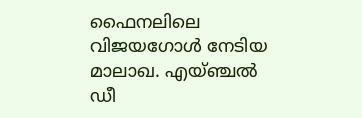ഫൈനലിലെ വിജയഗോള്‍ നേടിയ മാലാഖ. എയ്ഞ്ചല്‍ ഡീ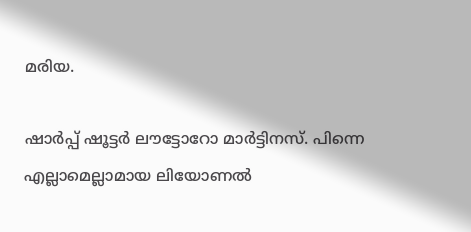മരിയ.

ഷാര്‍പ്പ് ഷൂട്ടര്‍ ലൗട്ടോറോ മാര്‍ട്ടിനസ്. പിന്നെ എല്ലാമെല്ലാമായ ലിയോണല്‍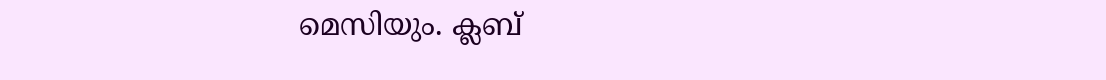മെസിയും. ക്ലബ്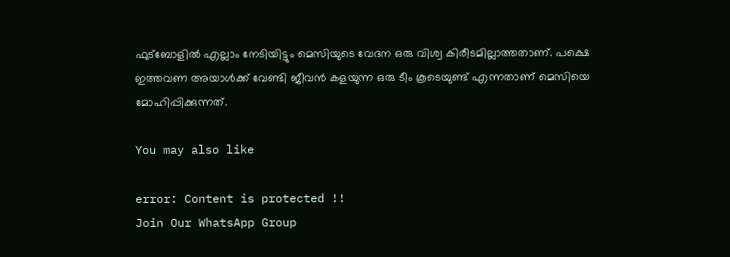ഫുട്‌ബോളില്‍ എല്ലാം നേടിയിട്ടും മെസിയുടെ വേദന ഒരു വിശ്വ കിരീടമില്ലാത്തതാണ്. പക്ഷെ ഇത്തവണ അയാള്‍ക്ക് വേണ്ടി ജീവന്‍ കളയുന്ന ഒരു ടീം കൂടെയുണ്ട് എന്നതാണ് മെസിയെ മോഹിപ്പിക്കുന്നത്.

You may also like

error: Content is protected !!
Join Our WhatsApp Group